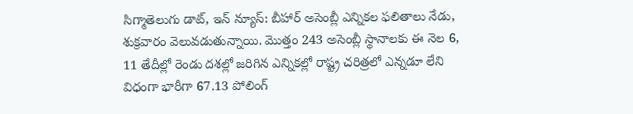సిగ్మాతెలుగు డాట్, ఇన్ న్యూస్: బీహార్ అసెంబ్లీ ఎన్నికల ఫలితాలు నేడు, శుక్రవారం వెలువడుతున్నాయి. మొత్తం 243 అసెంబ్లీ స్థానాలకు ఈ నెల 6, 11 తేదీల్లో రెండు దశల్లో జరిగిన ఎన్నికల్లో రాష్ట్ర చరిత్రలో ఎన్నడూ లేని విధంగా భారీగా 67.13 పోలింగ్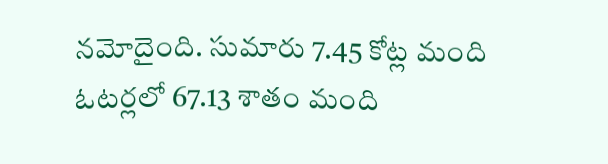నమోదైంది. సుమారు 7.45 కోట్ల మంది ఓటర్లలో 67.13 శాతం మంది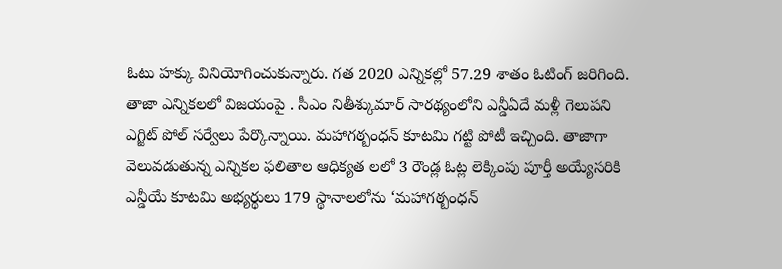ఓటు హక్కు వినియోగించుకున్నారు. గత 2020 ఎన్నికల్లో 57.29 శాతం ఓటింగ్ జరిగింది. తాజా ఎన్నికలలో విజయంపై . సీఎం నితీశ్కుమార్ సారథ్యంలోని ఎన్డీఏదే మళ్లీ గెలుపని ఎగ్జిట్ పోల్ సర్వేలు పేర్కొన్నాయి. మహాగఠ్బంధన్ కూటమి గట్టి పోటీ ఇచ్చింది. తాజాగా వెలువడుతున్న ఎన్నికల ఫలితాల ఆధిక్యత లలో 3 రౌండ్ల ఓట్ల లెక్కింపు పూర్తీ అయ్యేసరికి ఎన్డీయే కూటమి అభ్యర్థులు 179 స్థానాలలోను ‘మహాగఠ్బంధన్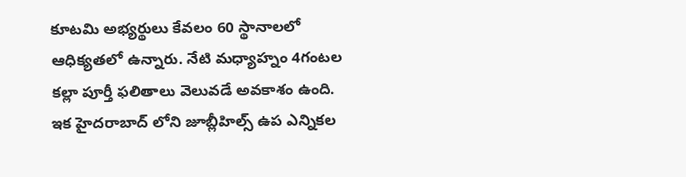కూటమి అభ్యర్థులు కేవలం 60 స్థానాలలో ఆధిక్యతలో ఉన్నారు. నేటి మధ్యాహ్నం 4గంటల కల్లా పూర్తీ ఫలితాలు వెలువడే అవకాశం ఉంది. ఇక హైదరాబాద్ లోని జూబ్లీహిల్స్ ఉప ఎన్నికల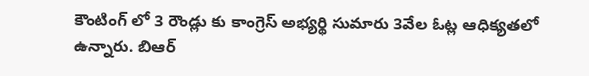కౌంటింగ్ లో 3 రౌండ్లు కు కాంగ్రెస్ అభ్యర్థి సుమారు 3వేల ఓట్ల ఆధిక్యతలో ఉన్నారు. బిఆర్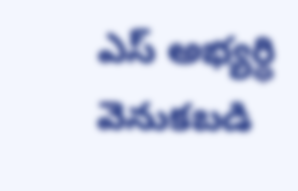ఎస్ అభ్యర్థి వెనుకబడి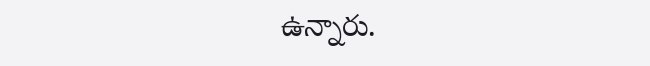ఉన్నారు.